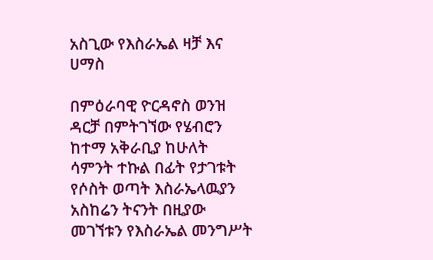አስጊው የእስራኤል ዛቻ እና ሀማስ

በምዕራባዊ ዮርዳኖስ ወንዝ ዳርቻ በምትገኘው የሄብሮን ከተማ አቅራቢያ ከሁለት ሳምንት ተኩል በፊት የታገቱት የሶስት ወጣት እስራኤላዉያን አስከሬን ትናንት በዚያው መገኘቱን የእስራኤል መንግሥት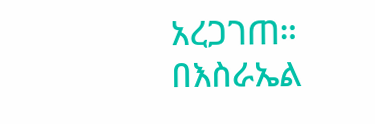አረጋገጠ። በእስራኤል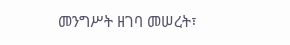መንግሥት ዘገባ መሠረት፣